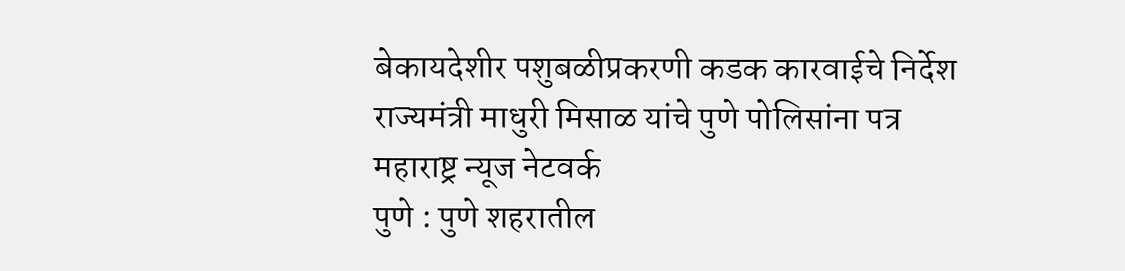बेकायदेशीर पशुबळीप्रकरणी कडक कारवाईचे निर्देश
राज्यमंत्री माधुरी मिसाळ यांचे पुणे पोलिसांना पत्र
महाराष्ट्र न्यूज नेटवर्क
पुणे : पुणे शहरातील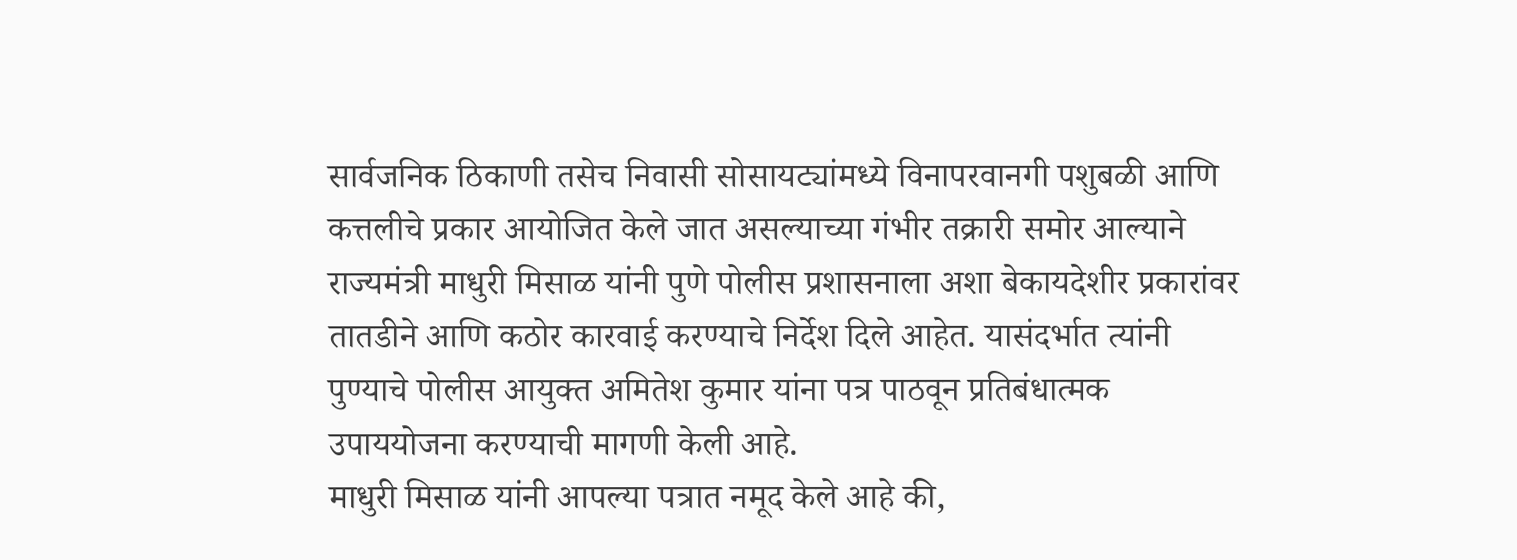सार्वजनिक ठिकाणी तसेच निवासी सोसायट्यांमध्ये विनापरवानगी पशुबळी आणि कत्तलीचे प्रकार आयोजित केले जात असल्याच्या गंभीर तक्रारी समोर आल्याने राज्यमंत्री माधुरी मिसाळ यांनी पुणे पोलीस प्रशासनाला अशा बेकायदेशीर प्रकारांवर तातडीने आणि कठोर कारवाई करण्याचे निर्देश दिले आहेत. यासंदर्भात त्यांनी पुण्याचे पोलीस आयुक्त अमितेश कुमार यांना पत्र पाठवून प्रतिबंधात्मक उपाययोजना करण्याची मागणी केली आहे.
माधुरी मिसाळ यांनी आपल्या पत्रात नमूद केले आहे की,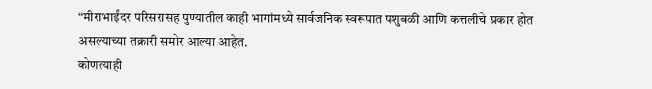“मीराभाईंदर परिसरासह पुण्यातील काही भागांमध्ये सार्वजनिक स्वरूपात पशुबळी आणि कत्तलीचे प्रकार होत असल्याच्या तक्रारी समोर आल्या आहेत.
कोणत्याही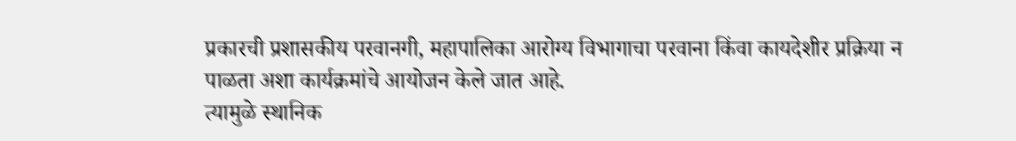प्रकारची प्रशासकीय परवानगी, महापालिका आरोग्य विभागाचा परवाना किंवा कायदेशीर प्रक्रिया न पाळता अशा कार्यक्रमांचे आयोजन केले जात आहे.
त्यामुळे स्थानिक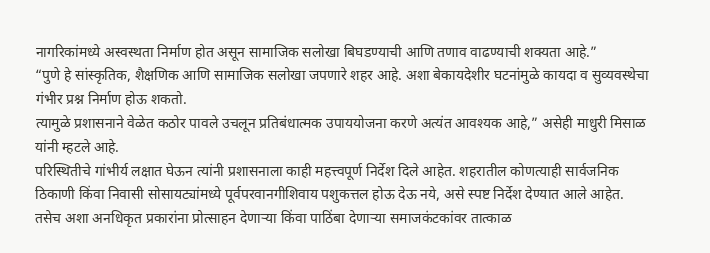नागरिकांमध्ये अस्वस्थता निर्माण होत असून सामाजिक सलोखा बिघडण्याची आणि तणाव वाढण्याची शक्यता आहे.”
“पुणे हे सांस्कृतिक, शैक्षणिक आणि सामाजिक सलोखा जपणारे शहर आहे. अशा बेकायदेशीर घटनांमुळे कायदा व सुव्यवस्थेचा गंभीर प्रश्न निर्माण होऊ शकतो.
त्यामुळे प्रशासनाने वेळेत कठोर पावले उचलून प्रतिबंधात्मक उपाययोजना करणे अत्यंत आवश्यक आहे,” असेही माधुरी मिसाळ यांनी म्हटले आहे.
परिस्थितीचे गांभीर्य लक्षात घेऊन त्यांनी प्रशासनाला काही महत्त्वपूर्ण निर्देश दिले आहेत. शहरातील कोणत्याही सार्वजनिक ठिकाणी किंवा निवासी सोसायट्यांमध्ये पूर्वपरवानगीशिवाय पशुकत्तल होऊ देऊ नये, असे स्पष्ट निर्देश देण्यात आले आहेत.
तसेच अशा अनधिकृत प्रकारांना प्रोत्साहन देणाऱ्या किंवा पाठिंबा देणाऱ्या समाजकंटकांवर तात्काळ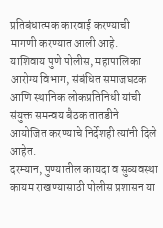प्रतिबंधात्मक कारवाई करण्याची मागणी करण्यात आली आहे.
याशिवाय पुणे पोलीस, महापालिका आरोग्य विभाग, संबंधित समाजघटक आणि स्थानिक लोकप्रतिनिधी यांची संयुक्त समन्वय बैठक तातडीने आयोजित करण्याचे निर्देशही त्यांनी दिले आहेत.
दरम्यान, पुण्यातील कायदा व सुव्यवस्था कायम राखण्यासाठी पोलीस प्रशासन या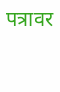पत्रावर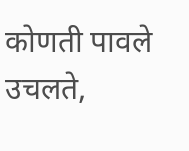कोणती पावले उचलते,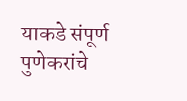याकडे संपूर्ण पुणेकरांचे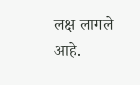लक्ष लागले आहे.